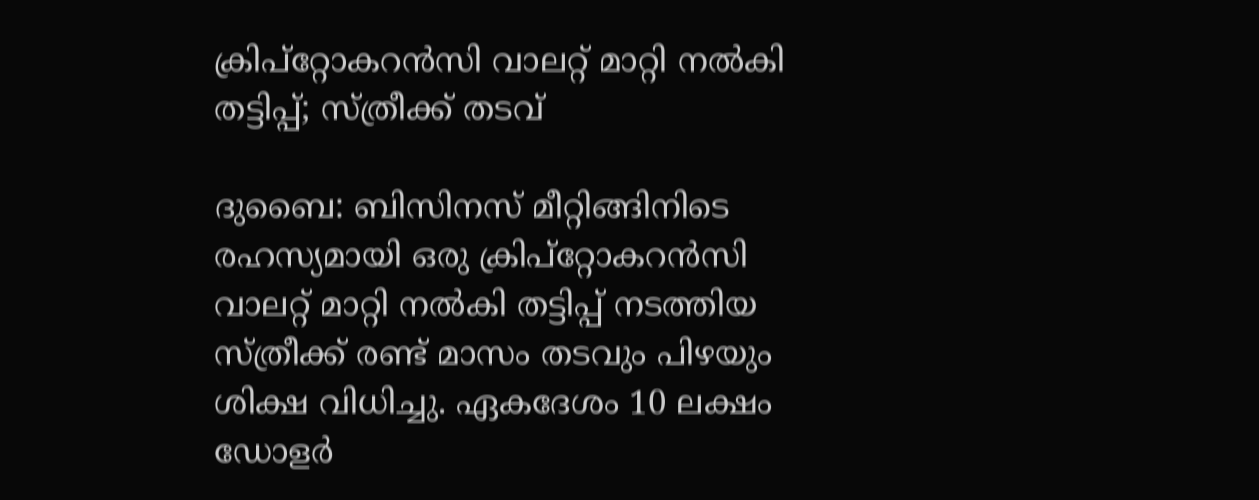ക്രിപ്‌റ്റോകറൻസി വാലറ്റ് മാറ്റി നൽകി തട്ടിപ്പ്; സ്ത്രീക്ക് തടവ്

ദുബൈ: ബിസിനസ് മീറ്റിങ്ങിനിടെ രഹസ്യമായി ഒരു ക്രിപ്‌റ്റോകറൻസി വാലറ്റ് മാറ്റി നൽകി തട്ടിപ്പ് നടത്തിയ സ്ത്രീക്ക് രണ്ട് മാസം തടവും പിഴയും ശിക്ഷ വിധിച്ചു. ഏകദേശം 10 ലക്ഷം ഡോളർ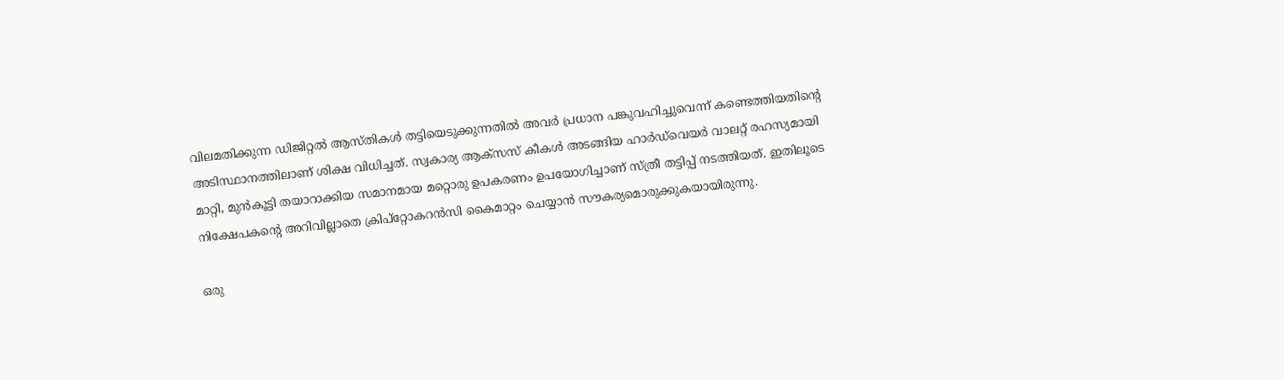വിലമതിക്കുന്ന ഡിജിറ്റൽ ആസ്തികൾ തട്ടിയെടുക്കുന്നതിൽ അവർ പ്രധാന പങ്കുവഹിച്ചുവെന്ന് കണ്ടെത്തിയതിന്‍റെ അടിസ്ഥാനത്തിലാണ് ശിക്ഷ വിധിച്ചത്. സ്വകാര്യ ആക്‌സസ് കീകൾ അടങ്ങിയ ഹാർഡ്‌വെയർ വാലറ്റ് രഹസ്യമായി മാറ്റി, മുൻകൂട്ടി തയാറാക്കിയ സമാനമായ മറ്റൊരു ഉപകരണം ഉപയോഗിച്ചാണ് സ്ത്രീ തട്ടിപ്പ് നടത്തിയത്. ഇതിലൂടെ നിക്ഷേപകന്റെ അറിവില്ലാതെ ക്രിപ്‌റ്റോകറൻസി കൈമാറ്റം ചെയ്യാൻ സൗകര്യമൊരുക്കുകയായിരുന്നു.

ഒരു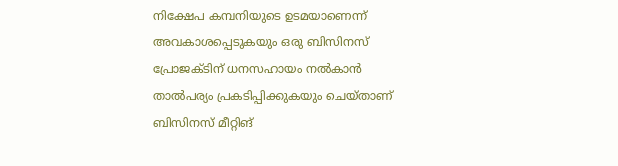നിക്ഷേപ കമ്പനിയുടെ ഉടമയാണെന്ന് അവകാശപ്പെടുകയും ഒരു ബിസിനസ് പ്രോജക്ടിന് ധനസഹായം നൽകാൻ താൽപര്യം പ്രകടിപ്പിക്കുകയും ചെയ്താണ് ബിസിനസ് മീറ്റിങ്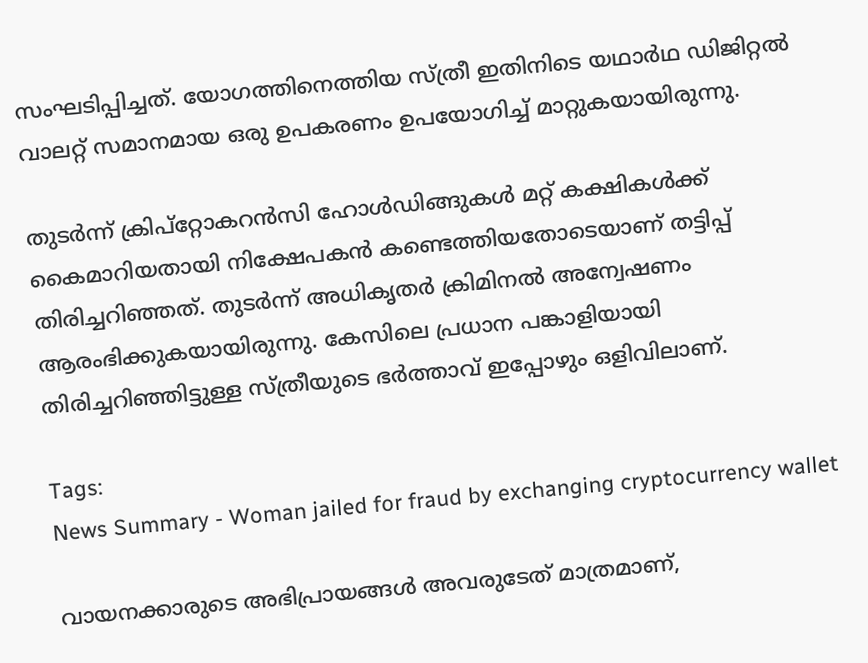സംഘടിപ്പിച്ചത്. യോഗത്തിനെത്തിയ സ്ത്രീ ഇതിനിടെ യഥാർഥ ഡിജിറ്റൽ വാലറ്റ് സമാനമായ ഒരു ഉപകരണം ഉപയോഗിച്ച് മാറ്റുകയായിരുന്നു.

തുടർന്ന് ക്രിപ്‌റ്റോകറൻസി ഹോൾഡിങ്ങുകൾ മറ്റ് കക്ഷികൾക്ക് കൈമാറിയതായി നിക്ഷേപകൻ കണ്ടെത്തിയതോടെയാണ് തട്ടിപ്പ് തിരിച്ചറിഞ്ഞത്. തുടർന്ന് അധികൃതർ ക്രിമിനൽ അന്വേഷണം ആരംഭിക്കുകയായിരുന്നു. കേസിലെ പ്രധാന പങ്കാളിയായി തിരിച്ചറിഞ്ഞിട്ടുള്ള സ്ത്രീയുടെ ഭർത്താവ് ഇപ്പോഴും ഒളിവിലാണ്.

Tags:
News Summary - Woman jailed for fraud by exchanging cryptocurrency wallet

വായനക്കാരുടെ അഭിപ്രായങ്ങള്‍ അവരുടേത് മാത്രമാണ്,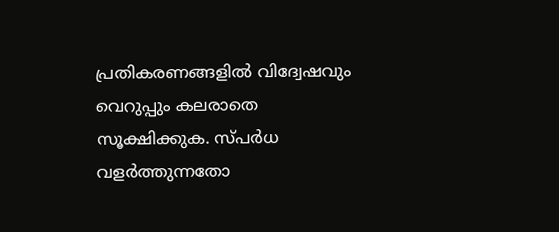പ്രതികരണങ്ങളിൽ വിദ്വേഷവും വെറുപ്പും കലരാതെ സൂക്ഷിക്കുക. സ്പർധ വളർത്തുന്നതോ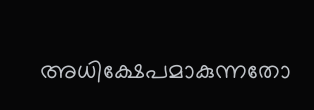അധിക്ഷേപമാകുന്നതോ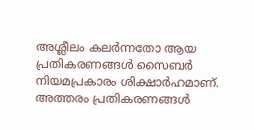അശ്ലീലം കലർന്നതോ ആയ പ്രതികരണങ്ങൾ സൈബർ നിയമപ്രകാരം ശിക്ഷാർഹമാണ്. അത്തരം പ്രതികരണങ്ങൾ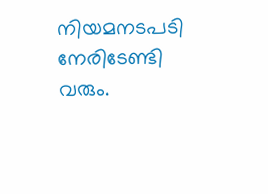നിയമനടപടി നേരിടേണ്ടി വരും.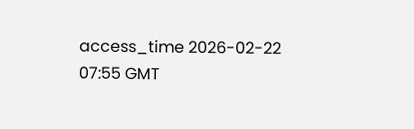access_time 2026-02-22 07:55 GMT